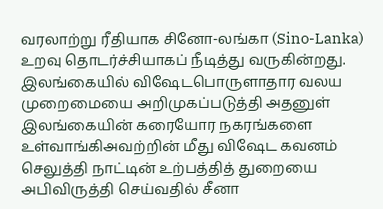வரலாற்று ரீதியாக சினோ-லங்கா (Sino-Lanka) உறவு தொடர்ச்சியாகப் நீடித்து வருகின்றது. இலங்கையில் விஷேடபொருளாதார வலய முறைமையை அறிமுகப்படுத்தி அதனுள் இலங்கையின் கரையோர நகரங்களை உள்வாங்கிஅவற்றின் மீது விஷேட கவனம் செலுத்தி நாட்டின் உற்பத்தித் துறையை அபிவிருத்தி செய்வதில் சீனா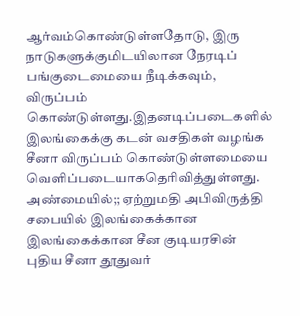ஆர்வம்கொண்டுள்ளதோடு, இரு நாடுகளுக்குமிடயிலான நேரடிப் பங்குடைமையை நீடிக்கவும், விருப்பம் கொண்டுள்ளது.இதனடிப்படைகளில் இலங்கைக்கு கடன் வசதிகள் வழங்க சீனா விருப்பம் கொண்டுள்ளமையை வெளிப்படையாகதெரிவித்துள்ளது.
அண்மையில்;; ஏற்றுமதி அபிவிருத்தி சபையில் இலங்கைக்கான இலங்கைக்கான சீன குடியரசின் புதிய சீனா தூதுவர்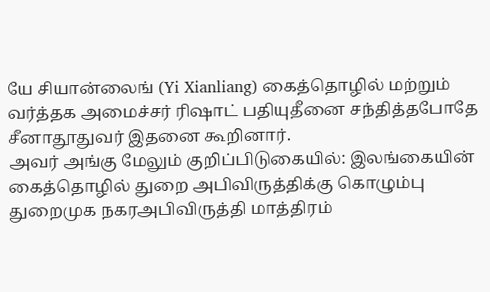யே சியான்லைங் (Yi Xianliang) கைத்தொழில் மற்றும் வர்த்தக அமைச்சர் ரிஷாட் பதியுதீனை சந்தித்தபோதே சீனாதூதுவர் இதனை கூறினார்.
அவர் அங்கு மேலும் குறிப்பிடுகையில்: இலங்கையின் கைத்தொழில் துறை அபிவிருத்திக்கு கொழும்பு துறைமுக நகரஅபிவிருத்தி மாத்திரம்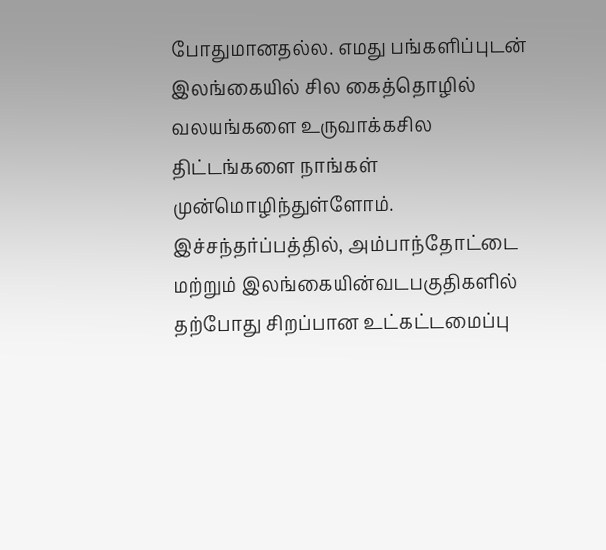போதுமானதல்ல. எமது பங்களிப்புடன் இலங்கையில் சில கைத்தொழில் வலயங்களை உருவாக்கசில திட்டங்களை நாங்கள் முன்மொழிந்துள்ளோம். இச்சந்தர்ப்பத்தில், அம்பாந்தோட்டை மற்றும் இலங்கையின்வடபகுதிகளில் தற்போது சிறப்பான உட்கட்டமைப்பு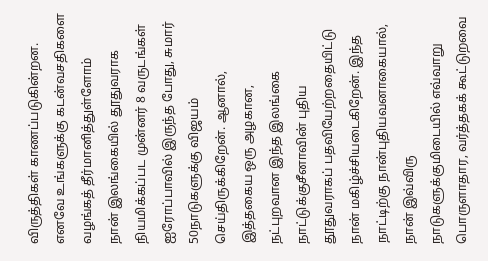விருத்திகள் காணப்படுகின்றன. எனவே உங்களுக்கு கடன்வசதிகளை வழங்கத் தீர்மானித்துள்ளோம்
நான் இலங்கையில் தூதுவராக நியமிக்கப்பட முன்னர் 8 வருடங்கள் ஐரோப்பாவில் இருந்த போது, சுமார் 50நாடுகளுக்கு விஜயம் செய்திருக்கிறேன். ஆனால், இத்தகைய ஒரு அழகான, நட்புறவான இந்த இலங்கை நாட்டுக்குசீனாவின் புதிய தூதுவராகப் பதவியேற்றதையிட்டு நான் மகிழ்ச்சியடைகிறேன். இந்த நாட்டிற்கு நான்புதியவனாகையால், நான் இவ்விரு நாடுகளுக்குமிடையில் எவ்வாறு பொருளாதார, வர்த்தகக் கூட்டுறவை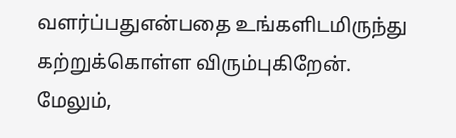வளர்ப்பதுஎன்பதை உங்களிடமிருந்து கற்றுக்கொள்ள விரும்புகிறேன். மேலும்,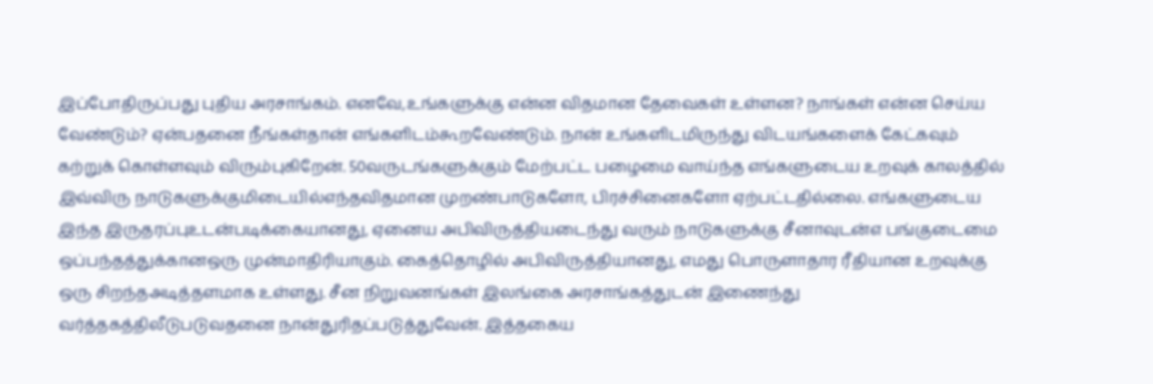இப்போதிருப்பது புதிய அரசாங்கம். எனவே,உங்களுக்கு என்ன விதமான தேவைகள் உள்ளன? நாங்கள் என்ன செய்ய வேண்டும்? ஏன்பதனை நீங்கள்தான் எங்களிடம்கூறவேண்டும். நான் உங்களிடமிருந்து விடயங்களைக் கேட்கவும் கற்றுக் கொள்ளவும் விரும்புகிறேன். 50வருடங்களுக்கும் மேற்பட்ட பழைமை வாய்ந்த எங்களுடைய உறவுக் காலத்தில் இவ்விரு நாடுகளுக்குமிடையில்எந்தவிதமான முறண்பாடுகளோ, பிரச்சினைகளோ ஏற்பட்டதில்லை. எங்களுடைய இந்த இருதரப்புஉடன்படிக்கையானது, ஏனைய அபிவிருத்தியடைந்து வரும் நாடுகளுக்கு சீனாவுடன்எ பங்குடைமை ஒப்பந்தத்துக்கானஒரு முன்மாதிரியாகும். கைத்தொழில் அபிவிருத்தியானது, எமது பொருளாதார ரீதியான உறவுக்கு ஒரு சிறந்தஅடித்தளமாக உள்ளது. சீன நிறுவனங்கள் இலங்கை அரசாங்கத்துடன் இணைந்து வர்த்தகத்திலீடுபடுவதனை நான்துரிதப்படுத்துவேன். இத்தகைய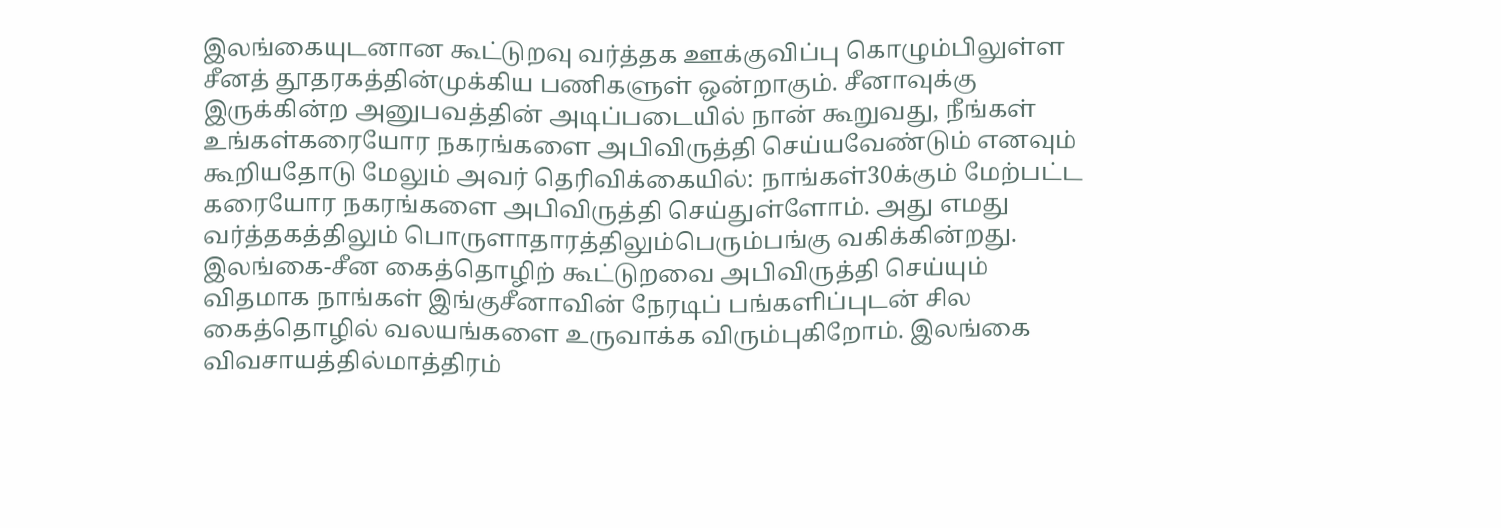இலங்கையுடனான கூட்டுறவு வர்த்தக ஊக்குவிப்பு கொழும்பிலுள்ள சீனத் தூதரகத்தின்முக்கிய பணிகளுள் ஒன்றாகும். சீனாவுக்கு இருக்கின்ற அனுபவத்தின் அடிப்படையில் நான் கூறுவது, நீங்கள் உங்கள்கரையோர நகரங்களை அபிவிருத்தி செய்யவேண்டும் எனவும் கூறியதோடு மேலும் அவர் தெரிவிக்கையில்: நாங்கள்30க்கும் மேற்பட்ட கரையோர நகரங்களை அபிவிருத்தி செய்துள்ளோம். அது எமது வர்த்தகத்திலும் பொருளாதாரத்திலும்பெரும்பங்கு வகிக்கின்றது. இலங்கை-சீன கைத்தொழிற் கூட்டுறவை அபிவிருத்தி செய்யும் விதமாக நாங்கள் இங்குசீனாவின் நேரடிப் பங்களிப்புடன் சில கைத்தொழில் வலயங்களை உருவாக்க விரும்புகிறோம். இலங்கை விவசாயத்தில்மாத்திரம்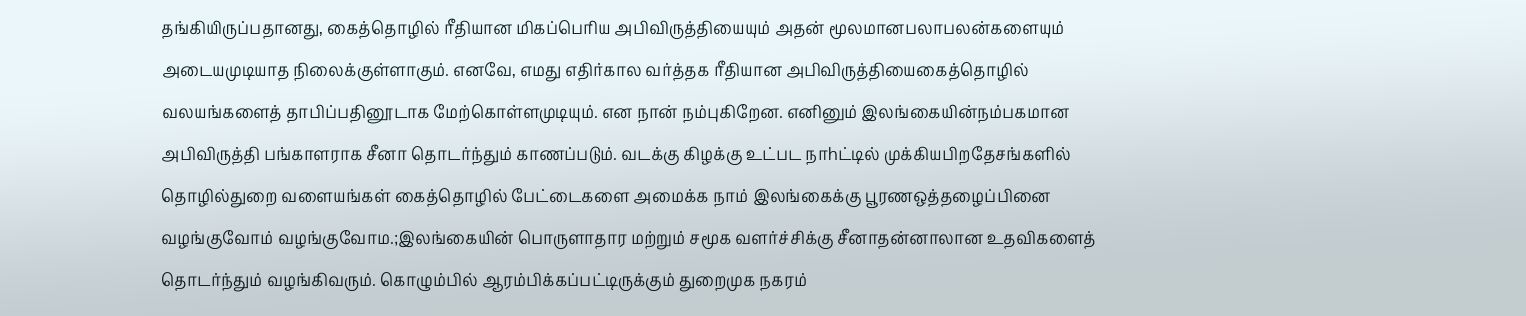தங்கியிருப்பதானது, கைத்தொழில் ரீதியான மிகப்பெரிய அபிவிருத்தியையும் அதன் மூலமானபலாபலன்களையும் அடையமுடியாத நிலைக்குள்ளாகும். எனவே, எமது எதிர்கால வர்த்தக ரீதியான அபிவிருத்தியைகைத்தொழில் வலயங்களைத் தாபிப்பதினூடாக மேற்கொள்ளமுடியும். என நான் நம்புகிறேன. எனினும் இலங்கையின்நம்பகமான அபிவிருத்தி பங்காளராக சீனா தொடர்ந்தும் காணப்படும். வடக்கு கிழக்கு உட்பட நாhட்டில் முக்கியபிறதேசங்களில் தொழில்துறை வளையங்கள் கைத்தொழில் பேட்டைகளை அமைக்க நாம் இலங்கைக்கு பூரணஒத்தழைப்பினை வழங்குவோம் வழங்குவோம.;இலங்கையின் பொருளாதார மற்றும் சமூக வளர்ச்சிக்கு சீனாதன்னாலான உதவிகளைத் தொடர்ந்தும் வழங்கிவரும். கொழும்பில் ஆரம்பிக்கப்பட்டிருக்கும் துறைமுக நகரம்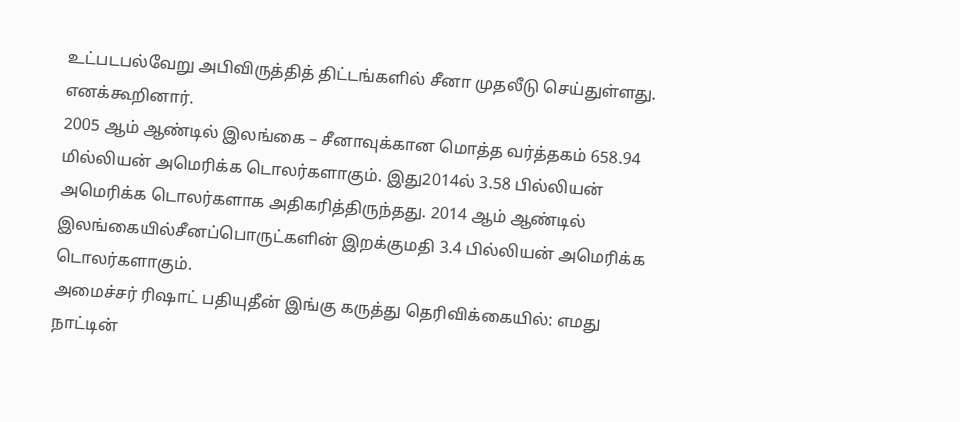உட்படபல்வேறு அபிவிருத்தித் திட்டங்களில் சீனா முதலீடு செய்துள்ளது. எனக்கூறினார்.
2005 ஆம் ஆண்டில் இலங்கை – சீனாவுக்கான மொத்த வர்த்தகம் 658.94 மில்லியன் அமெரிக்க டொலர்களாகும். இது2014ல் 3.58 பில்லியன் அமெரிக்க டொலர்களாக அதிகரித்திருந்தது. 2014 ஆம் ஆண்டில் இலங்கையில்சீனப்பொருட்களின் இறக்குமதி 3.4 பில்லியன் அமெரிக்க டொலர்களாகும்.
அமைச்சர் ரிஷாட் பதியுதீன் இங்கு கருத்து தெரிவிக்கையில்: எமது நாட்டின்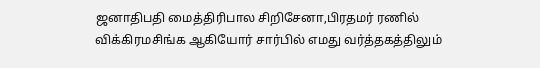ஜனாதிபதி மைத்திரிபால சிறிசேனா,பிரதமர் ரணில் விக்கிரமசிங்க ஆகியோர் சார்பில் எமது வர்த்தகத்திலும்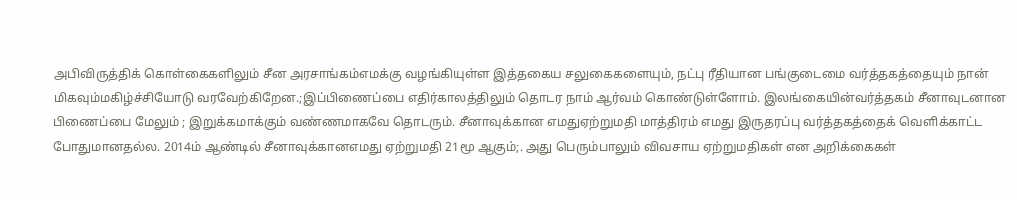அபிவிருத்திக் கொள்கைகளிலும் சீன அரசாங்கம்எமக்கு வழங்கியுள்ள இத்தகைய சலுகைகளையும், நட்பு ரீதியான பங்குடைமை வர்த்தகத்தையும் நான் மிகவும்மகிழ்ச்சியோடு வரவேற்கிறேன.;இப்பிணைப்பை எதிர்காலத்திலும் தொடர நாம் ஆர்வம் கொண்டுள்ளோம். இலங்கையின்வர்த்தகம் சீனாவுடனான பிணைப்பை மேலும் ; இறுக்கமாக்கும் வண்ணமாகவே தொடரும். சீனாவுக்கான எமதுஏற்றுமதி மாத்திரம் எமது இருதரப்பு வர்த்தகத்தைக் வெளிக்காட்ட போதுமானதல்ல. 2014ம் ஆண்டில் சீனாவுக்கானஎமது ஏற்றுமதி 21மூ ஆகும்;. அது பெரும்பாலும் விவசாய ஏற்றுமதிகள் என அறிக்கைகள்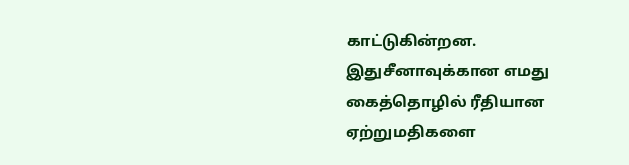காட்டுகின்றன. இதுசீனாவுக்கான எமது கைத்தொழில் ரீதியான ஏற்றுமதிகளை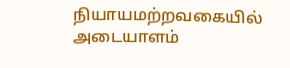நியாயமற்றவகையில் அடையாளம்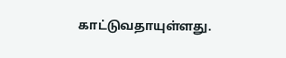காட்டுவதாயுள்ளது.